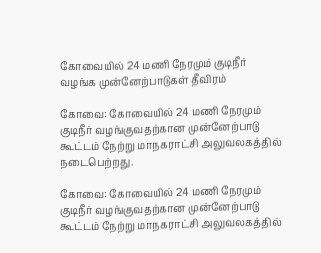கோவையில் 24 மணி நேரமும் குடிநீர் வழங்க முன்னேற்பாடுகள் தீவிரம்

கோவை: கோவையில் 24 மணி நேரமும் குடிநீர் வழங்குவதற்கான முன்னேற்பாடு கூட்டம் நேற்று மாநகராட்சி அலுவலகத்தில் நடைபெற்றது.

கோவை: கோவையில் 24 மணி நேரமும் குடிநீர் வழங்குவதற்கான முன்னேற்பாடு கூட்டம் நேற்று மாநகராட்சி அலுவலகத்தில்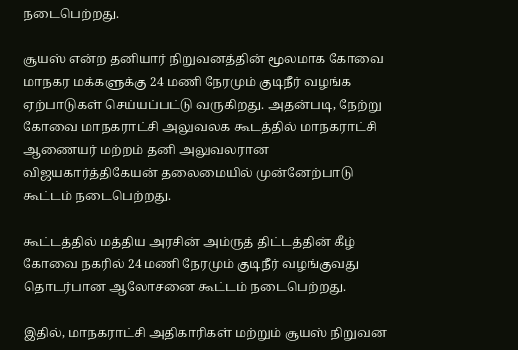நடைபெற்றது.

சூயஸ் என்ற தனியார் நிறுவனத்தின் மூலமாக கோவை மாநகர மக்களுக்கு 24 மணி நேரமும் குடிநீர் வழங்க ஏற்பாடுகள் செய்யப்பட்டு வருகிறது. அதன்படி, நேற்று கோவை மாநகராட்சி அலுவலக கூடத்தில் மாநகராட்சி ஆணையர் மற்றம் தனி அலுவலரான விஜயகார்த்திகேயன் தலைமையில் முன்னேற்பாடு கூட்டம் நடைபெற்றது.

கூட்டத்தில் மத்திய அரசின் அம்ருத் திட்டத்தின் கீழ் கோவை நகரில் 24 மணி நேரமும் குடிநீர் வழங்குவது தொடர்பான ஆலோசனை கூட்டம் நடைபெற்றது.

இதில், மாநகராட்சி அதிகாரிகள் மற்றும் சூயஸ் நிறுவன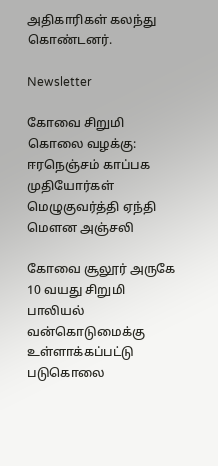அதிகாரிகள் கலந்து கொண்டனர்.

Newsletter

கோவை சிறுமி கொலை வழக்கு: ஈரநெஞ்சம் காப்பக முதியோர்கள் மெழுகுவர்த்தி ஏந்தி மௌன அஞ்சலி

கோவை சூலூர் அருகே 10 வயது சிறுமி பாலியல் வன்கொடுமைக்கு உள்ளாக்கப்பட்டு படுகொலை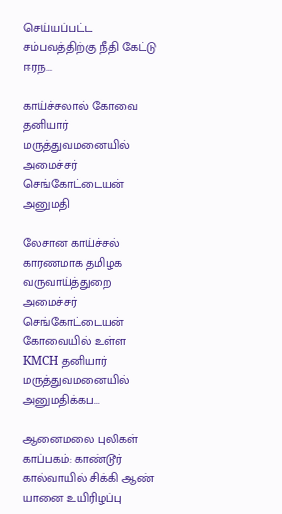செய்யப்பட்ட சம்பவத்திற்கு நீதி கேட்டு ஈரந...

காய்ச்சலால் கோவை தனியார் மருத்துவமனையில் அமைச்சர் செங்கோட்டையன் அனுமதி

லேசான காய்ச்சல் காரணமாக தமிழக வருவாய்த்துறை அமைச்சர் செங்கோட்டையன் கோவையில் உள்ள KMCH தனியார் மருத்துவமனையில் அனுமதிக்கப...

ஆனைமலை புலிகள் காப்பகம்: காண்டூர் கால்வாயில் சிக்கி ஆண் யானை உயிரிழப்பு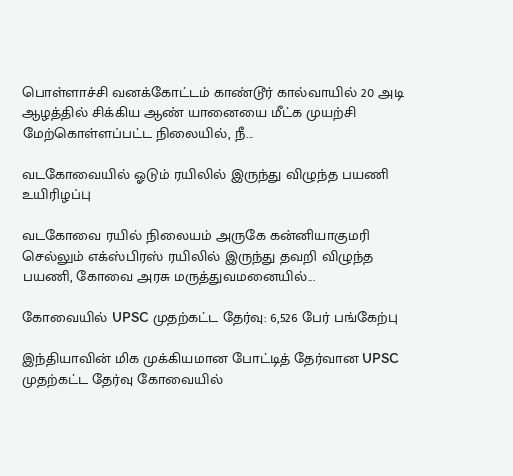பொள்ளாச்சி வனக்கோட்டம் காண்டூர் கால்வாயில் 20 அடி ஆழத்தில் சிக்கிய ஆண் யானையை மீட்க முயற்சி மேற்கொள்ளப்பட்ட நிலையில், நீ...

வடகோவையில் ஓடும் ரயிலில் இருந்து விழுந்த பயணி உயிரிழப்பு

வடகோவை ரயில் நிலையம் அருகே கன்னியாகுமரி செல்லும் எக்ஸ்பிரஸ் ரயிலில் இருந்து தவறி விழுந்த பயணி, கோவை அரசு மருத்துவமனையில்...

கோவையில் UPSC முதற்கட்ட தேர்வு: 6,526 பேர் பங்கேற்பு

இந்தியாவின் மிக முக்கியமான போட்டித் தேர்வான UPSC முதற்கட்ட தேர்வு கோவையில்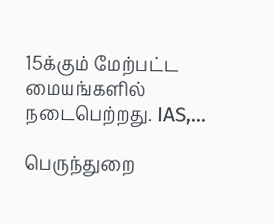15க்கும் மேற்பட்ட மையங்களில் நடைபெற்றது. IAS,...

பெருந்துறை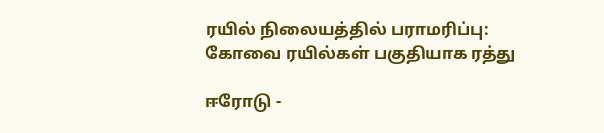ரயில் நிலையத்தில் பராமரிப்பு: கோவை ரயில்கள் பகுதியாக ரத்து

ஈரோடு -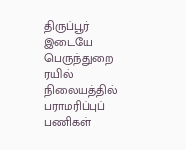திருப்பூர் இடையே பெருந்துறை ரயில் நிலையத்தில் பராமரிப்புப் பணிகள்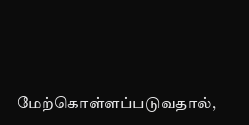மேற்கொள்ளப்படுவதால்,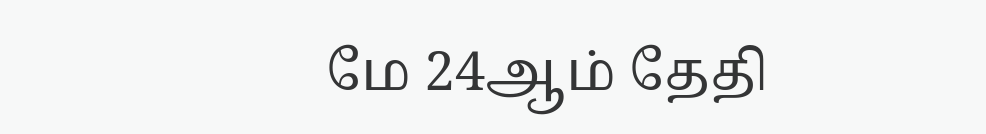மே 24ஆம் தேதி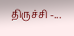திருச்சி -...